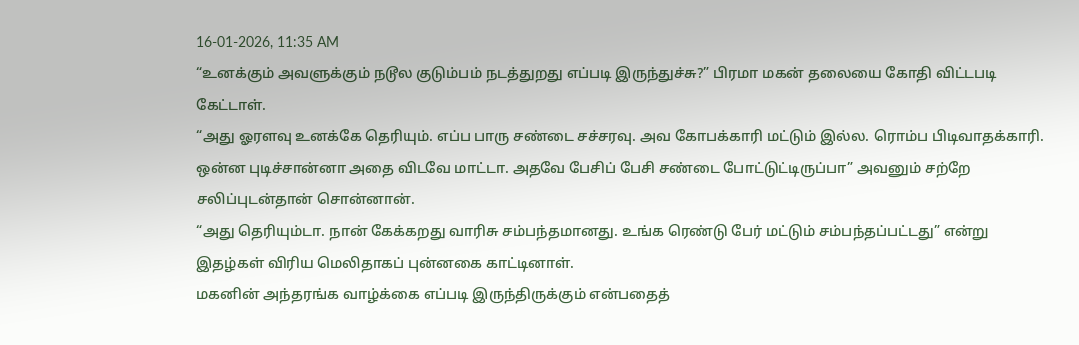16-01-2026, 11:35 AM
“உனக்கும் அவளுக்கும் நடூல குடும்பம் நடத்துறது எப்படி இருந்துச்சு?” பிரமா மகன் தலையை கோதி விட்டபடி கேட்டாள்.
“அது ஓரளவு உனக்கே தெரியும். எப்ப பாரு சண்டை சச்சரவு. அவ கோபக்காரி மட்டும் இல்ல. ரொம்ப பிடிவாதக்காரி. ஒன்ன புடிச்சான்னா அதை விடவே மாட்டா. அதவே பேசிப் பேசி சண்டை போட்டுட்டிருப்பா” அவனும் சற்றே சலிப்புடன்தான் சொன்னான்.
“அது தெரியும்டா. நான் கேக்கறது வாரிசு சம்பந்தமானது. உங்க ரெண்டு பேர் மட்டும் சம்பந்தப்பட்டது” என்று இதழ்கள் விரிய மெலிதாகப் புன்னகை காட்டினாள்.
மகனின் அந்தரங்க வாழ்க்கை எப்படி இருந்திருக்கும் என்பதைத்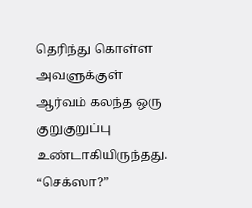தெரிந்து கொள்ள அவளுக்குள் ஆர்வம் கலந்த ஒரு குறுகுறுப்பு உண்டாகியிருந்தது.
“செக்ஸா?”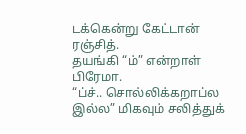டக்கென்று கேட்டான் ரஞ்சித்.
தயங்கி “ம்” என்றாள் பிரேமா.
“ப்ச்.. சொல்லிக்கறாப்ல இல்ல” மிகவும் சலித்துக்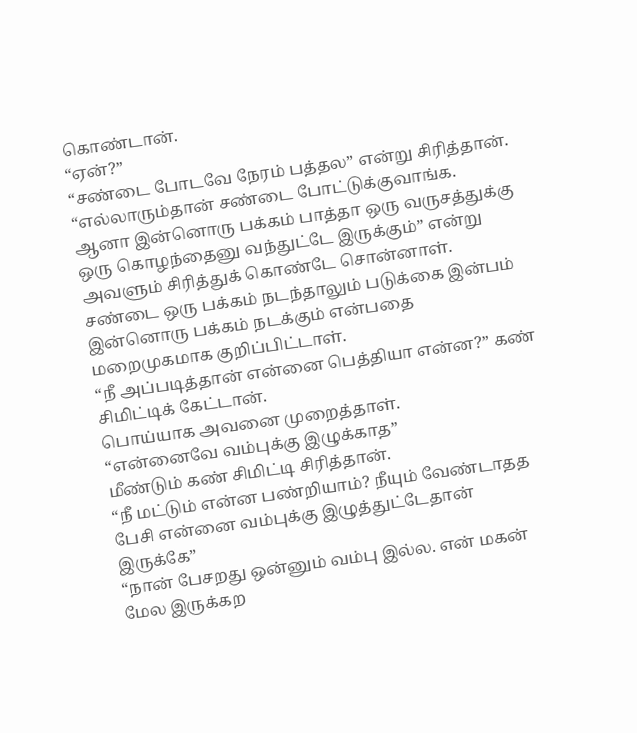கொண்டான்.
“ஏன்?”
“சண்டை போடவே நேரம் பத்தல” என்று சிரித்தான்.
“எல்லாரும்தான் சண்டை போட்டுக்குவாங்க. ஆனா இன்னொரு பக்கம் பாத்தா ஒரு வருசத்துக்கு ஒரு கொழந்தைனு வந்துட்டே இருக்கும்” என்று அவளும் சிரித்துக் கொண்டே சொன்னாள்.
சண்டை ஒரு பக்கம் நடந்தாலும் படுக்கை இன்பம் இன்னொரு பக்கம் நடக்கும் என்பதை மறைமுகமாக குறிப்பிட்டாள்.
“நீ அப்படித்தான் என்னை பெத்தியா என்ன?” கண் சிமிட்டிக் கேட்டான்.
பொய்யாக அவனை முறைத்தாள்.
“என்னைவே வம்புக்கு இழுக்காத”
மீண்டும் கண் சிமிட்டி சிரித்தான்.
“நீ மட்டும் என்ன பண்றியாம்? நீயும் வேண்டாதத பேசி என்னை வம்புக்கு இழுத்துட்டேதான் இருக்கே”
“நான் பேசறது ஒன்னும் வம்பு இல்ல. என் மகன் மேல இருக்கற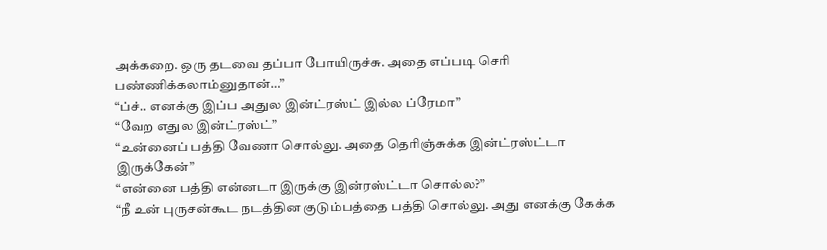அக்கறை. ஒரு தடவை தப்பா போயிருச்சு. அதை எப்படி செரி பண்ணிக்கலாம்னுதான்…”
“ப்ச்.. எனக்கு இப்ப அதுல இன்ட்ரஸ்ட் இல்ல ப்ரேமா”
“வேற எதுல இன்ட்ரஸ்ட்”
“உன்னைப் பத்தி வேணா சொல்லு. அதை தெரிஞ்சுக்க இன்ட்ரஸ்ட்டா இருக்கேன்”
“என்னை பத்தி என்னடா இருக்கு இன்ரஸ்ட்டா சொல்ல?”
“நீ உன் புருசன்கூட நடத்தின குடும்பத்தை பத்தி சொல்லு. அது எனக்கு கேக்க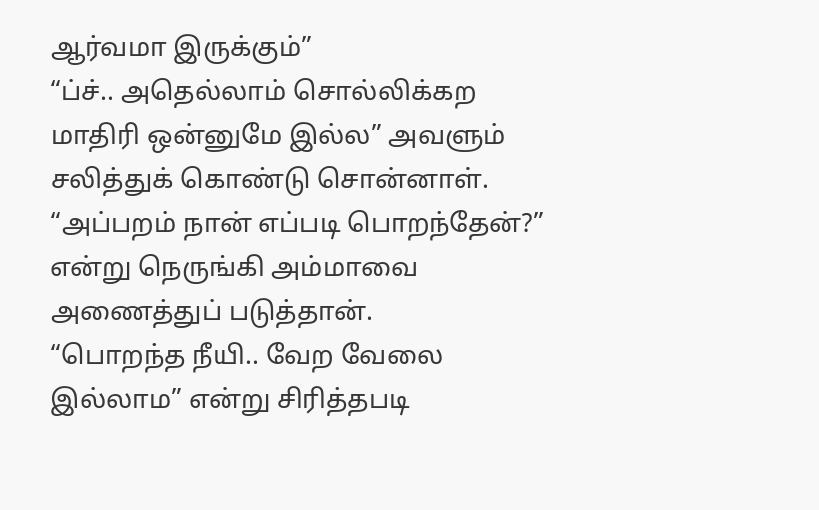ஆர்வமா இருக்கும்”
“ப்ச்.. அதெல்லாம் சொல்லிக்கற மாதிரி ஒன்னுமே இல்ல” அவளும் சலித்துக் கொண்டு சொன்னாள்.
“அப்பறம் நான் எப்படி பொறந்தேன்?” என்று நெருங்கி அம்மாவை அணைத்துப் படுத்தான்.
“பொறந்த நீயி.. வேற வேலை இல்லாம” என்று சிரித்தபடி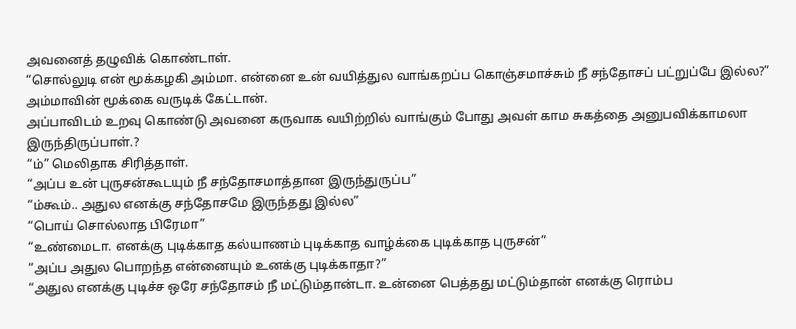அவனைத் தழுவிக் கொண்டாள்.
“சொல்லுடி என் மூக்கழகி அம்மா. என்னை உன் வயித்துல வாங்கறப்ப கொஞ்சமாச்சும் நீ சந்தோசப் பட்றுப்பே இல்ல?” அம்மாவின் மூக்கை வருடிக் கேட்டான்.
அப்பாவிடம் உறவு கொண்டு அவனை கருவாக வயிற்றில் வாங்கும் போது அவள் காம சுகத்தை அனுபவிக்காமலா இருந்திருப்பாள்.?
“ம்” மெலிதாக சிரித்தாள்.
“அப்ப உன் புருசன்கூடயும் நீ சந்தோசமாத்தான இருந்துருப்ப”
“ம்கூம்.. அதுல எனக்கு சந்தோசமே இருந்தது இல்ல”
“பொய் சொல்லாத பிரேமா”
“உண்மைடா. எனக்கு புடிக்காத கல்யாணம் புடிக்காத வாழ்க்கை புடிக்காத புருசன்”
“அப்ப அதுல பொறந்த என்னையும் உனக்கு புடிக்காதா?”
“அதுல எனக்கு புடிச்ச ஒரே சந்தோசம் நீ மட்டும்தான்டா. உன்னை பெத்தது மட்டும்தான் எனக்கு ரொம்ப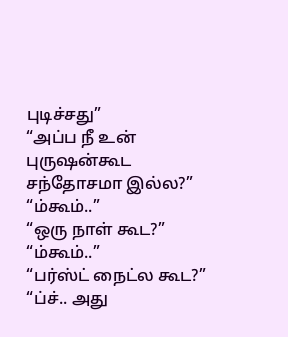புடிச்சது”
“அப்ப நீ உன் புருஷன்கூட சந்தோசமா இல்ல?”
“ம்கூம்..”
“ஒரு நாள் கூட?”
“ம்கூம்..”
“பர்ஸ்ட் நைட்ல கூட?”
“ப்ச்.. அது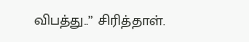விபத்து..” சிரித்தாள்.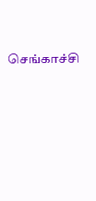செங்காச்சி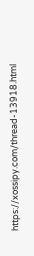https://xossipy.com/thread-13918.html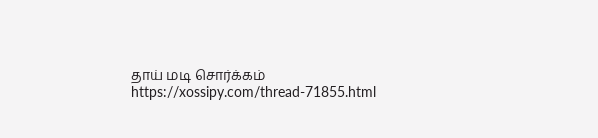தாய் மடி சொர்க்கம்
https://xossipy.com/thread-71855.html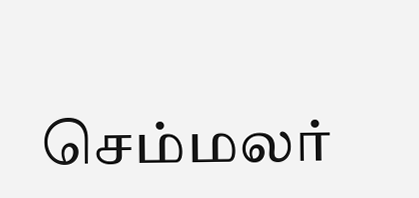செம்மலர்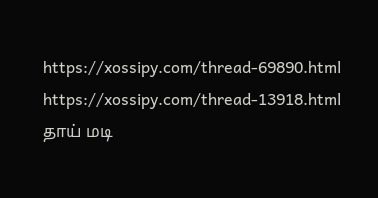https://xossipy.com/thread-69890.html
https://xossipy.com/thread-13918.html
தாய் மடி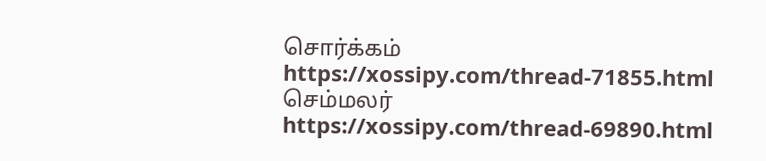சொர்க்கம்
https://xossipy.com/thread-71855.html
செம்மலர்
https://xossipy.com/thread-69890.html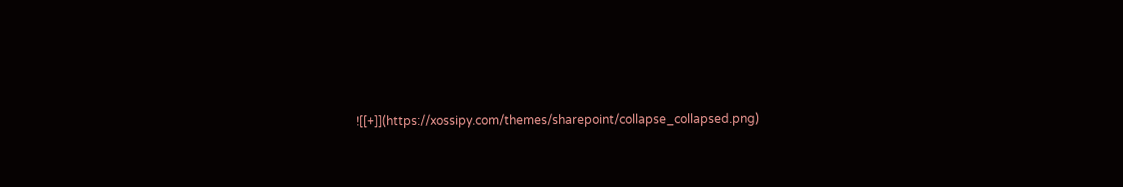![[+]](https://xossipy.com/themes/sharepoint/collapse_collapsed.png)